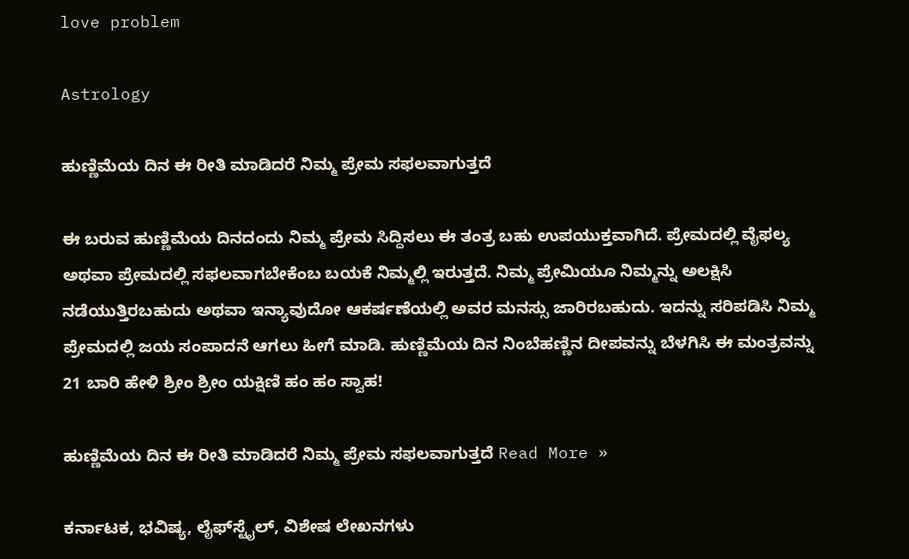love problem

Astrology

ಹುಣ್ಣಿಮೆಯ ದಿನ ಈ ರೀತಿ ಮಾಡಿದರೆ ನಿಮ್ಮ ಪ್ರೇಮ ಸಫಲವಾಗುತ್ತದೆ

ಈ ಬರುವ ಹುಣ್ಣಿಮೆಯ ದಿನದಂದು ನಿಮ್ಮ ಪ್ರೇಮ ಸಿದ್ದಿಸಲು ಈ ತಂತ್ರ ಬಹು ಉಪಯುಕ್ತವಾಗಿದೆ. ಪ್ರೇಮದಲ್ಲಿ ವೈಫಲ್ಯ ಅಥವಾ ಪ್ರೇಮದಲ್ಲಿ ಸಫಲವಾಗಬೇಕೆಂಬ ಬಯಕೆ ನಿಮ್ಮಲ್ಲಿ ಇರುತ್ತದೆ. ನಿಮ್ಮ ಪ್ರೇಮಿಯೂ ನಿಮ್ಮನ್ನು ಅಲಕ್ಷಿಸಿ ನಡೆಯುತ್ತಿರಬಹುದು ಅಥವಾ ಇನ್ಯಾವುದೋ ಆಕರ್ಷಣೆಯಲ್ಲಿ ಅವರ ಮನಸ್ಸು ಜಾರಿರಬಹುದು. ಇದನ್ನು ಸರಿಪಡಿಸಿ ನಿಮ್ಮ ಪ್ರೇಮದಲ್ಲಿ ಜಯ ಸಂಪಾದನೆ ಆಗಲು ಹೀಗೆ ಮಾಡಿ. ಹುಣ್ಣಿಮೆಯ ದಿನ ನಿಂಬೆಹಣ್ಣಿನ ದೀಪವನ್ನು ಬೆಳಗಿಸಿ ಈ ಮಂತ್ರವನ್ನು 21 ಬಾರಿ ಹೇಳಿ ಶ್ರೀಂ ಶ್ರೀಂ ಯಕ್ಷಿಣಿ ಹಂ ಹಂ ಸ್ವಾಹ!

ಹುಣ್ಣಿಮೆಯ ದಿನ ಈ ರೀತಿ ಮಾಡಿದರೆ ನಿಮ್ಮ ಪ್ರೇಮ ಸಫಲವಾಗುತ್ತದೆ Read More »

ಕರ್ನಾಟಕ, ಭವಿಷ್ಯ, ಲೈಫ್‍ಸ್ಟೈಲ್, ವಿಶೇಷ ಲೇಖನಗಳು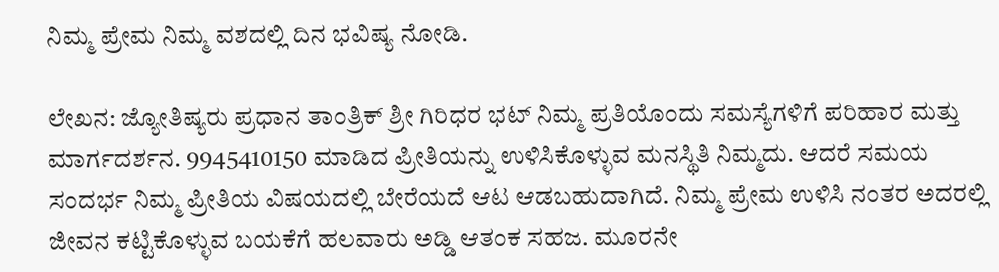ನಿಮ್ಮ ಪ್ರೇಮ ನಿಮ್ಮ ವಶದಲ್ಲಿ ದಿನ ಭವಿಷ್ಯ ನೋಡಿ.

ಲೇಖನ: ಜ್ಯೋತಿಷ್ಯರು ಪ್ರಧಾನ ತಾಂತ್ರಿಕ್ ಶ್ರೀ ಗಿರಿಧರ ಭಟ್ ನಿಮ್ಮ ಪ್ರತಿಯೊಂದು ಸಮಸ್ಯೆಗಳಿಗೆ ಪರಿಹಾರ ಮತ್ತು ಮಾರ್ಗದರ್ಶನ. 9945410150 ಮಾಡಿದ ಪ್ರೀತಿಯನ್ನು ಉಳಿಸಿಕೊಳ್ಳುವ ಮನಸ್ಥಿತಿ ನಿಮ್ಮದು. ಆದರೆ ಸಮಯ ಸಂದರ್ಭ ನಿಮ್ಮ ಪ್ರೀತಿಯ ವಿಷಯದಲ್ಲಿ ಬೇರೆಯದೆ ಆಟ ಆಡಬಹುದಾಗಿದೆ. ನಿಮ್ಮ ಪ್ರೇಮ ಉಳಿಸಿ ನಂತರ ಅದರಲ್ಲಿ ಜೀವನ ಕಟ್ಟಿಕೊಳ್ಳುವ ಬಯಕೆಗೆ ಹಲವಾರು ಅಡ್ಡಿ ಆತಂಕ ಸಹಜ. ಮೂರನೇ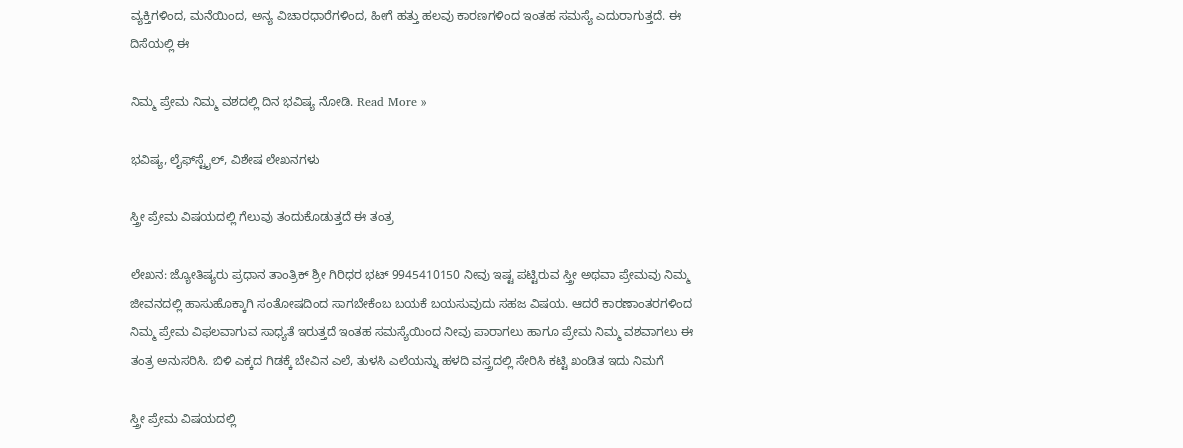ವ್ಯಕ್ತಿಗಳಿಂದ, ಮನೆಯಿಂದ, ಅನ್ಯ ವಿಚಾರಧಾರೆಗಳಿಂದ, ಹೀಗೆ ಹತ್ತು ಹಲವು ಕಾರಣಗಳಿಂದ ಇಂತಹ ಸಮಸ್ಯೆ ಎದುರಾಗುತ್ತದೆ. ಈ ದಿಸೆಯಲ್ಲಿ ಈ

ನಿಮ್ಮ ಪ್ರೇಮ ನಿಮ್ಮ ವಶದಲ್ಲಿ ದಿನ ಭವಿಷ್ಯ ನೋಡಿ. Read More »

ಭವಿಷ್ಯ, ಲೈಫ್‍ಸ್ಟೈಲ್, ವಿಶೇಷ ಲೇಖನಗಳು

ಸ್ತ್ರೀ ಪ್ರೇಮ ವಿಷಯದಲ್ಲಿ ಗೆಲುವು ತಂದುಕೊಡುತ್ತದೆ ಈ ತಂತ್ರ

ಲೇಖನ: ಜ್ಯೋತಿಷ್ಯರು ಪ್ರಧಾನ ತಾಂತ್ರಿಕ್ ಶ್ರೀ ಗಿರಿಧರ ಭಟ್ 9945410150 ನೀವು ಇಷ್ಟ ಪಟ್ಟಿರುವ ಸ್ತ್ರೀ ಅಥವಾ ಪ್ರೇಮವು ನಿಮ್ಮ ಜೀವನದಲ್ಲಿ ಹಾಸುಹೊಕ್ಕಾಗಿ ಸಂತೋಷದಿಂದ ಸಾಗಬೇಕೆಂಬ ಬಯಕೆ ಬಯಸುವುದು ಸಹಜ ವಿಷಯ. ಆದರೆ ಕಾರಣಾಂತರಗಳಿಂದ ನಿಮ್ಮ ಪ್ರೇಮ ವಿಫಲವಾಗುವ ಸಾಧ್ಯತೆ ಇರುತ್ತದೆ ಇಂತಹ ಸಮಸ್ಯೆಯಿಂದ ನೀವು ಪಾರಾಗಲು ಹಾಗೂ ಪ್ರೇಮ ನಿಮ್ಮ ವಶವಾಗಲು ಈ ತಂತ್ರ ಅನುಸರಿಸಿ. ಬಿಳಿ ಎಕ್ಕದ ಗಿಡಕ್ಕೆ ಬೇವಿನ ಎಲೆ, ತುಳಸಿ ಎಲೆಯನ್ನು ಹಳದಿ ವಸ್ತ್ರದಲ್ಲಿ ಸೇರಿಸಿ ಕಟ್ಟಿ ಖಂಡಿತ ಇದು ನಿಮಗೆ

ಸ್ತ್ರೀ ಪ್ರೇಮ ವಿಷಯದಲ್ಲಿ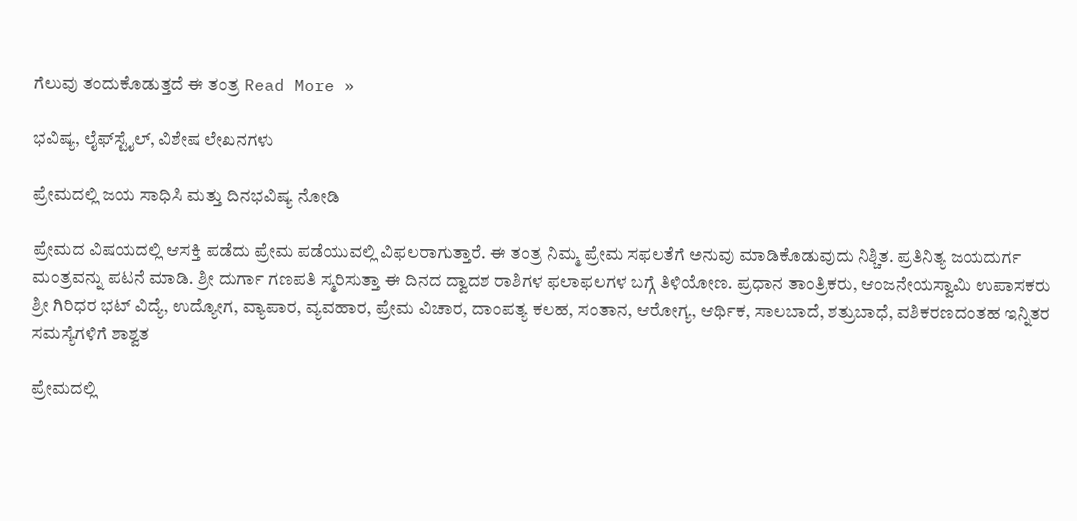ಗೆಲುವು ತಂದುಕೊಡುತ್ತದೆ ಈ ತಂತ್ರ Read More »

ಭವಿಷ್ಯ, ಲೈಫ್‍ಸ್ಟೈಲ್, ವಿಶೇಷ ಲೇಖನಗಳು

ಪ್ರೇಮದಲ್ಲಿ ಜಯ ಸಾಧಿಸಿ ಮತ್ತು ದಿನಭವಿಷ್ಯ ನೋಡಿ

ಪ್ರೇಮದ ವಿಷಯದಲ್ಲಿ ಆಸಕ್ತಿ ಪಡೆದು ಪ್ರೇಮ ಪಡೆಯುವಲ್ಲಿ ವಿಫಲರಾಗುತ್ತಾರೆ. ಈ ತಂತ್ರ ನಿಮ್ಮ ಪ್ರೇಮ ಸಫಲತೆಗೆ ಅನುವು ಮಾಡಿಕೊಡುವುದು ನಿಶ್ಚಿತ. ಪ್ರತಿನಿತ್ಯ ಜಯದುರ್ಗ ಮಂತ್ರವನ್ನು ಪಟನೆ ಮಾಡಿ. ಶ್ರೀ ದುರ್ಗಾ ಗಣಪತಿ ಸ್ಮರಿಸುತ್ತಾ ಈ ದಿನದ ದ್ವಾದಶ ರಾಶಿಗಳ ಫಲಾಫಲಗಳ ಬಗ್ಗೆ ತಿಳಿಯೋಣ. ಪ್ರಧಾನ ತಾಂತ್ರಿಕರು, ಆಂಜನೇಯಸ್ವಾಮಿ ಉಪಾಸಕರು ಶ್ರೀ ಗಿರಿಧರ ಭಟ್ ವಿದ್ಯೆ, ಉದ್ಯೋಗ, ವ್ಯಾಪಾರ, ವ್ಯವಹಾರ, ಪ್ರೇಮ ವಿಚಾರ, ದಾಂಪತ್ಯ ಕಲಹ, ಸಂತಾನ, ಆರೋಗ್ಯ, ಆರ್ಥಿಕ, ಸಾಲಬಾದೆ, ಶತ್ರುಬಾಧೆ, ವಶಿಕರಣದಂತಹ ಇನ್ನಿತರ ಸಮಸ್ಯೆಗಳಿಗೆ ಶಾಶ್ವತ

ಪ್ರೇಮದಲ್ಲಿ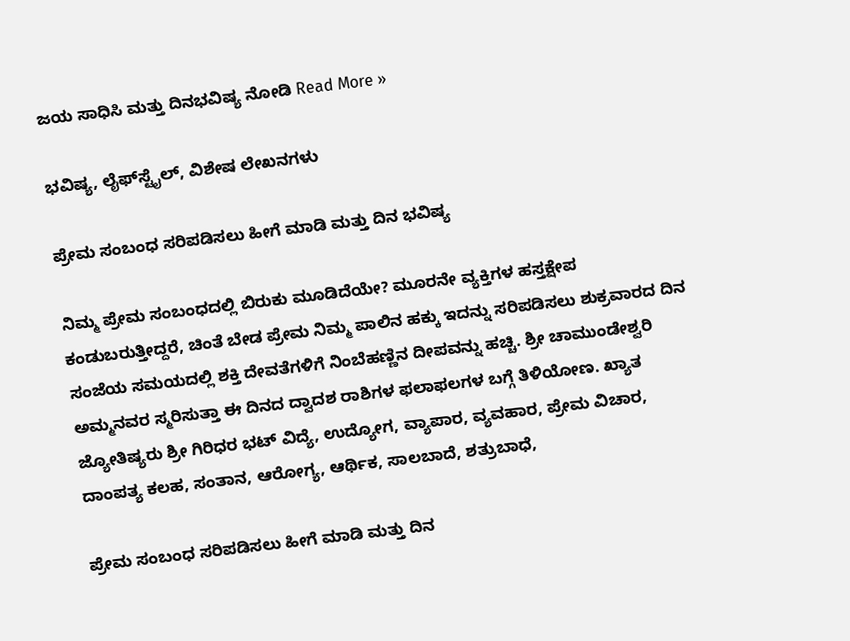ಜಯ ಸಾಧಿಸಿ ಮತ್ತು ದಿನಭವಿಷ್ಯ ನೋಡಿ Read More »

ಭವಿಷ್ಯ, ಲೈಫ್‍ಸ್ಟೈಲ್, ವಿಶೇಷ ಲೇಖನಗಳು

ಪ್ರೇಮ ಸಂಬಂಧ ಸರಿಪಡಿಸಲು ಹೀಗೆ ಮಾಡಿ ಮತ್ತು ದಿನ ಭವಿಷ್ಯ

ನಿಮ್ಮ ಪ್ರೇಮ ಸಂಬಂಧದಲ್ಲಿ ಬಿರುಕು ಮೂಡಿದೆಯೇ? ಮೂರನೇ ವ್ಯಕ್ತಿಗಳ ಹಸ್ತಕ್ಷೇಪ ಕಂಡುಬರುತ್ತೀದ್ದರೆ, ಚಿಂತೆ ಬೇಡ ಪ್ರೇಮ ನಿಮ್ಮ ಪಾಲಿನ ಹಕ್ಕು ಇದನ್ನು ಸರಿಪಡಿಸಲು ಶುಕ್ರವಾರದ ದಿನ ಸಂಜೆಯ ಸಮಯದಲ್ಲಿ ಶಕ್ತಿ ದೇವತೆಗಳಿಗೆ ನಿಂಬೆಹಣ್ಣಿನ ದೀಪವನ್ನು ಹಚ್ಚಿ. ಶ್ರೀ ಚಾಮುಂಡೇಶ್ವರಿ ಅಮ್ಮನವರ ಸ್ಮರಿಸುತ್ತಾ ಈ ದಿನದ ದ್ವಾದಶ ರಾಶಿಗಳ ಫಲಾಫಲಗಳ ಬಗ್ಗೆ ತಿಳಿಯೋಣ. ಖ್ಯಾತ ಜ್ಯೋತಿಷ್ಯರು ಶ್ರೀ ಗಿರಿಧರ ಭಟ್ ವಿದ್ಯೆ, ಉದ್ಯೋಗ, ವ್ಯಾಪಾರ, ವ್ಯವಹಾರ, ಪ್ರೇಮ ವಿಚಾರ, ದಾಂಪತ್ಯ ಕಲಹ, ಸಂತಾನ, ಆರೋಗ್ಯ, ಆರ್ಥಿಕ, ಸಾಲಬಾದೆ, ಶತ್ರುಬಾಧೆ,

ಪ್ರೇಮ ಸಂಬಂಧ ಸರಿಪಡಿಸಲು ಹೀಗೆ ಮಾಡಿ ಮತ್ತು ದಿನ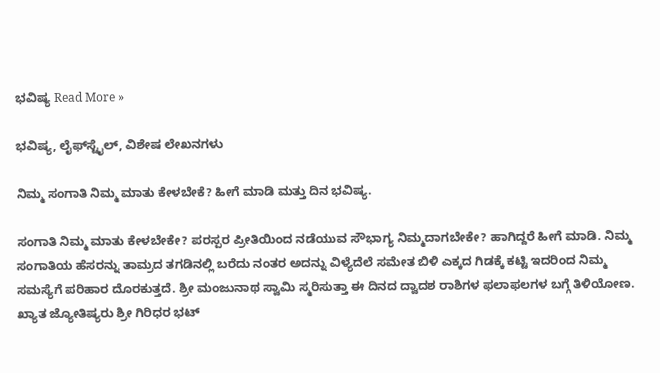ಭವಿಷ್ಯ Read More »

ಭವಿಷ್ಯ, ಲೈಫ್‍ಸ್ಟೈಲ್, ವಿಶೇಷ ಲೇಖನಗಳು

ನಿಮ್ಮ ಸಂಗಾತಿ ನಿಮ್ಮ ಮಾತು ಕೇಳಬೇಕೆ? ಹೀಗೆ ಮಾಡಿ ಮತ್ತು ದಿನ ಭವಿಷ್ಯ.

ಸಂಗಾತಿ ನಿಮ್ಮ ಮಾತು ಕೇಳಬೇಕೇ? ಪರಸ್ಪರ ಪ್ರೀತಿಯಿಂದ ನಡೆಯುವ ಸೌಭಾಗ್ಯ ನಿಮ್ಮದಾಗಬೇಕೇ? ಹಾಗಿದ್ದರೆ ಹೀಗೆ ಮಾಡಿ. ನಿಮ್ಮ ಸಂಗಾತಿಯ ಹೆಸರನ್ನು ತಾಮ್ರದ ತಗಡಿನಲ್ಲಿ ಬರೆದು ನಂತರ ಅದನ್ನು ವಿಳ್ಯೆದೆಲೆ ಸಮೇತ ಬಿಳಿ ಎಕ್ಕದ ಗಿಡಕ್ಕೆ ಕಟ್ಟಿ ಇದರಿಂದ ನಿಮ್ಮ ಸಮಸ್ಯೆಗೆ ಪರಿಹಾರ ದೊರಕುತ್ತದೆ. ಶ್ರೀ ಮಂಜುನಾಥ ಸ್ವಾಮಿ ಸ್ಮರಿಸುತ್ತಾ ಈ ದಿನದ ದ್ವಾದಶ ರಾಶಿಗಳ ಫಲಾಫಲಗಳ ಬಗ್ಗೆ ತಿಳಿಯೋಣ. ಖ್ಯಾತ ಜ್ಯೋತಿಷ್ಯರು ಶ್ರೀ ಗಿರಿಧರ ಭಟ್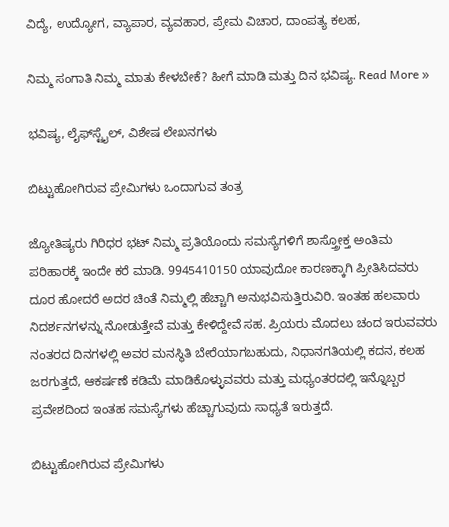ವಿದ್ಯೆ, ಉದ್ಯೋಗ, ವ್ಯಾಪಾರ, ವ್ಯವಹಾರ, ಪ್ರೇಮ ವಿಚಾರ, ದಾಂಪತ್ಯ ಕಲಹ,

ನಿಮ್ಮ ಸಂಗಾತಿ ನಿಮ್ಮ ಮಾತು ಕೇಳಬೇಕೆ? ಹೀಗೆ ಮಾಡಿ ಮತ್ತು ದಿನ ಭವಿಷ್ಯ. Read More »

ಭವಿಷ್ಯ, ಲೈಫ್‍ಸ್ಟೈಲ್, ವಿಶೇಷ ಲೇಖನಗಳು

ಬಿಟ್ಟುಹೋಗಿರುವ ಪ್ರೇಮಿಗಳು ಒಂದಾಗುವ ತಂತ್ರ

ಜ್ಯೋತಿಷ್ಯರು ಗಿರಿಧರ ಭಟ್ ನಿಮ್ಮ ಪ್ರತಿಯೊಂದು ಸಮಸ್ಯೆಗಳಿಗೆ ಶಾಸ್ತ್ರೋಕ್ತ ಅಂತಿಮ ಪರಿಹಾರಕ್ಕೆ ಇಂದೇ ಕರೆ ಮಾಡಿ. 9945410150 ಯಾವುದೋ ಕಾರಣಕ್ಕಾಗಿ ಪ್ರೀತಿಸಿದವರು ದೂರ ಹೋದರೆ ಅದರ ಚಿಂತೆ ನಿಮ್ಮಲ್ಲಿ ಹೆಚ್ಚಾಗಿ ಅನುಭವಿಸುತ್ತಿರುವಿರಿ. ಇಂತಹ ಹಲವಾರು ನಿದರ್ಶನಗಳನ್ನು ನೋಡುತ್ತೇವೆ ಮತ್ತು ಕೇಳಿದ್ದೇವೆ ಸಹ. ಪ್ರಿಯರು ಮೊದಲು ಚಂದ ಇರುವವರು ನಂತರದ ದಿನಗಳಲ್ಲಿ ಅವರ ಮನಸ್ಥಿತಿ ಬೇರೆಯಾಗಬಹುದು, ನಿಧಾನಗತಿಯಲ್ಲಿ ಕದನ, ಕಲಹ ಜರಗುತ್ತದೆ, ಆಕರ್ಷಣೆ ಕಡಿಮೆ ಮಾಡಿಕೊಳ್ಳುವವರು ಮತ್ತು ಮಧ್ಯಂತರದಲ್ಲಿ ಇನ್ನೊಬ್ಬರ ಪ್ರವೇಶದಿಂದ ಇಂತಹ ಸಮಸ್ಯೆಗಳು ಹೆಚ್ಚಾಗುವುದು ಸಾಧ್ಯತೆ ಇರುತ್ತದೆ.

ಬಿಟ್ಟುಹೋಗಿರುವ ಪ್ರೇಮಿಗಳು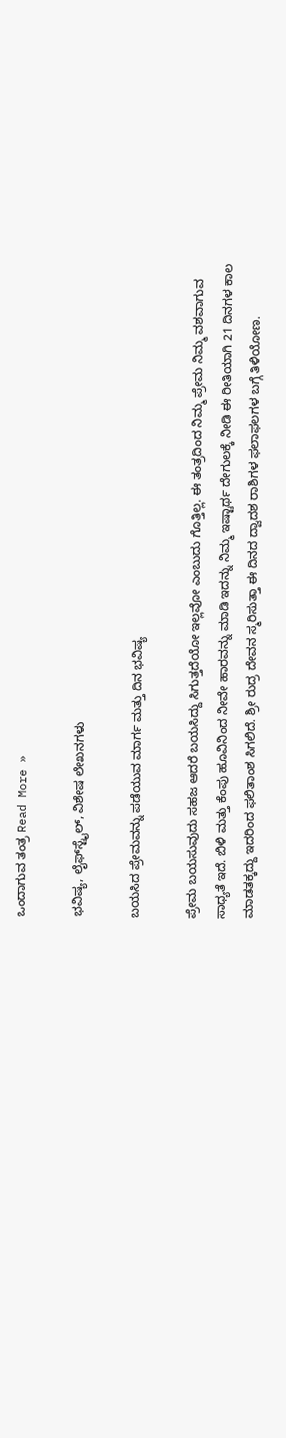ಒಂದಾಗುವ ತಂತ್ರ Read More »

ಭವಿಷ್ಯ, ಲೈಫ್‍ಸ್ಟೈಲ್, ವಿಶೇಷ ಲೇಖನಗಳು

ಬಯಸಿದ ಪ್ರೇಮವನ್ನು ಪಡೆಯುವ ಮಾರ್ಗ ಮತ್ತು ದಿನ ಭವಿಷ್ಯ

ಪ್ರೇಮ ಬಯಸುವುದು ಸಹಜ ಆದರೆ ಬಯಸಿದ್ದು ಸಿಗುತ್ತದೆಯೋ ಇಲ್ಲವೋ ಎಂಬುದು ಗೊತ್ತಿಲ್ಲ. ಈ ತಂತ್ರದಿಂದ ನಿಮ್ಮ ಪ್ರೇಮ ನಿಮ್ಮ ವಶವಾಗುವ ಸಾಧ್ಯತೆ ಇದೆ. ಬಿಳಿ ಮತ್ತು ಕೆಂಪು ಹೂವಿನಿಂದ ನೀವೇ ಹಾರವನ್ನು ಮಾಡಿ ಇದನ್ನು ನಿಮ್ಮ ಇಷ್ಟಾರ್ಥ ದೇಗುಲಕ್ಕೆ ನೀಡಿ ಈ ರೀತಿಯಾಗಿ 21 ದಿನಗಳ ಕಾಲ ಮಾಡತಕ್ಕದ್ದು ಇದರಿಂದ ಫಲಿತಾಂಶ ಸಿಗಲಿದೆ. ಶ್ರೀ ರುದ್ರ ದೇವನ ಸ್ಮರಿಸುತ್ತಾ ಈ ದಿನದ ದ್ವಾದಶ ರಾಶಿಗಳ ಫಲಾಫಲಗಳ ಬಗ್ಗೆ ತಿಳಿಯೋಣ.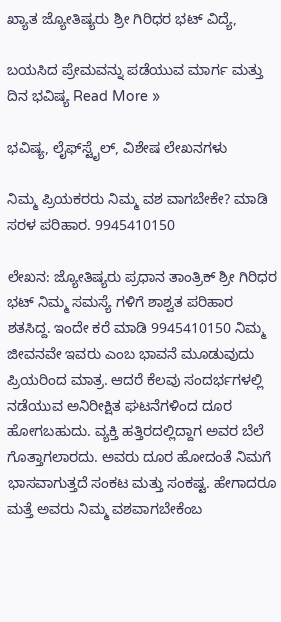ಖ್ಯಾತ ಜ್ಯೋತಿಷ್ಯರು ಶ್ರೀ ಗಿರಿಧರ ಭಟ್ ವಿದ್ಯೆ,

ಬಯಸಿದ ಪ್ರೇಮವನ್ನು ಪಡೆಯುವ ಮಾರ್ಗ ಮತ್ತು ದಿನ ಭವಿಷ್ಯ Read More »

ಭವಿಷ್ಯ, ಲೈಫ್‍ಸ್ಟೈಲ್, ವಿಶೇಷ ಲೇಖನಗಳು

ನಿಮ್ಮ ಪ್ರಿಯಕರರು ನಿಮ್ಮ ವಶ ವಾಗಬೇಕೇ? ಮಾಡಿ ಸರಳ ಪರಿಹಾರ. 9945410150

ಲೇಖನ: ಜ್ಯೋತಿಷ್ಯರು ಪ್ರಧಾನ ತಾಂತ್ರಿಕ್ ಶ್ರೀ ಗಿರಿಧರ ಭಟ್ ನಿಮ್ಮ ಸಮಸ್ಯೆ ಗಳಿಗೆ ಶಾಶ್ವತ ಪರಿಹಾರ ಶತಸಿದ್ದ. ಇಂದೇ ಕರೆ ಮಾಡಿ 9945410150 ನಿಮ್ಮ ಜೀವನವೇ ಇವರು ಎಂಬ ಭಾವನೆ ಮೂಡುವುದು ಪ್ರಿಯರಿಂದ ಮಾತ್ರ. ಆದರೆ ಕೆಲವು ಸಂದರ್ಭಗಳಲ್ಲಿ ನಡೆಯುವ ಅನಿರೀಕ್ಷಿತ ಘಟನೆಗಳಿಂದ ದೂರ ಹೋಗಬಹುದು. ವ್ಯಕ್ತಿ ಹತ್ತಿರದಲ್ಲಿದ್ದಾಗ ಅವರ ಬೆಲೆ ಗೊತ್ತಾಗಲಾರದು. ಅವರು ದೂರ ಹೋದಂತೆ ನಿಮಗೆ ಭಾಸವಾಗುತ್ತದೆ ಸಂಕಟ ಮತ್ತು ಸಂಕಷ್ಟ. ಹೇಗಾದರೂ ಮತ್ತೆ ಅವರು ನಿಮ್ಮ ವಶವಾಗಬೇಕೆಂಬ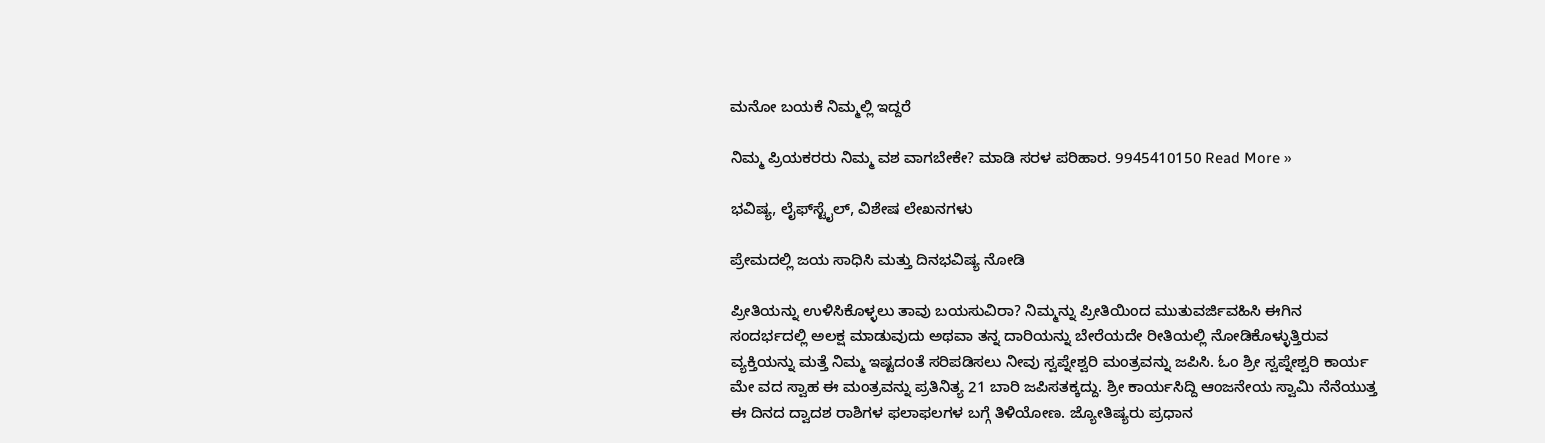ಮನೋ ಬಯಕೆ ನಿಮ್ಮಲ್ಲಿ ಇದ್ದರೆ

ನಿಮ್ಮ ಪ್ರಿಯಕರರು ನಿಮ್ಮ ವಶ ವಾಗಬೇಕೇ? ಮಾಡಿ ಸರಳ ಪರಿಹಾರ. 9945410150 Read More »

ಭವಿಷ್ಯ, ಲೈಫ್‍ಸ್ಟೈಲ್, ವಿಶೇಷ ಲೇಖನಗಳು

ಪ್ರೇಮದಲ್ಲಿ ಜಯ ಸಾಧಿಸಿ ಮತ್ತು ದಿನಭವಿಷ್ಯ ನೋಡಿ

ಪ್ರೀತಿಯನ್ನು ಉಳಿಸಿಕೊಳ್ಳಲು ತಾವು ಬಯಸುವಿರಾ? ನಿಮ್ಮನ್ನು ಪ್ರೀತಿಯಿಂದ ಮುತುವರ್ಜಿವಹಿಸಿ ಈಗಿನ ಸಂದರ್ಭದಲ್ಲಿ ಅಲಕ್ಷ ಮಾಡುವುದು ಅಥವಾ ತನ್ನ ದಾರಿಯನ್ನು ಬೇರೆಯದೇ ರೀತಿಯಲ್ಲಿ ನೋಡಿಕೊಳ್ಳುತ್ತಿರುವ ವ್ಯಕ್ತಿಯನ್ನು ಮತ್ತೆ ನಿಮ್ಮ ಇಷ್ಟದಂತೆ ಸರಿಪಡಿಸಲು ನೀವು ಸ್ವಪ್ನೇಶ್ವರಿ ಮಂತ್ರವನ್ನು ಜಪಿಸಿ. ಓಂ ಶ್ರೀ ಸ್ವಪ್ನೇಶ್ವರಿ ಕಾರ್ಯ ಮೇ ವದ ಸ್ವಾಹ ಈ ಮಂತ್ರವನ್ನು ಪ್ರತಿನಿತ್ಯ 21 ಬಾರಿ ಜಪಿಸತಕ್ಕದ್ದು. ಶ್ರೀ ಕಾರ್ಯಸಿದ್ದಿ ಆಂಜನೇಯ ಸ್ವಾಮಿ ನೆನೆಯುತ್ತ ಈ ದಿನದ ದ್ವಾದಶ ರಾಶಿಗಳ ಫಲಾಫಲಗಳ ಬಗ್ಗೆ ತಿಳಿಯೋಣ. ಜ್ಯೋತಿಷ್ಯರು ಪ್ರಧಾನ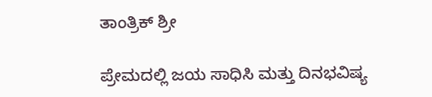ತಾಂತ್ರಿಕ್ ಶ್ರೀ

ಪ್ರೇಮದಲ್ಲಿ ಜಯ ಸಾಧಿಸಿ ಮತ್ತು ದಿನಭವಿಷ್ಯ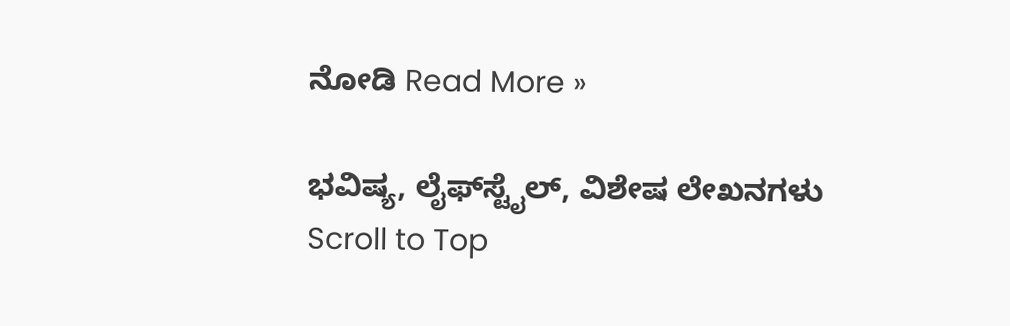ನೋಡಿ Read More »

ಭವಿಷ್ಯ, ಲೈಫ್‍ಸ್ಟೈಲ್, ವಿಶೇಷ ಲೇಖನಗಳು
Scroll to Top